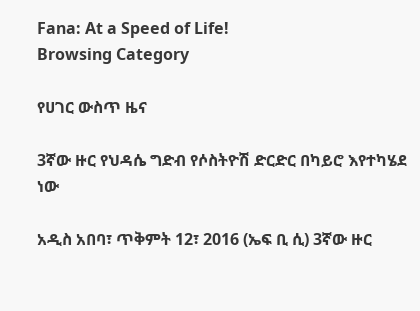Fana: At a Speed of Life!
Browsing Category

የሀገር ውስጥ ዜና

3ኛው ዙር የህዳሴ ግድብ የሶስትዮሽ ድርድር በካይሮ እየተካሄደ ነው

አዲስ አበባ፣ ጥቅምት 12፣ 2016 (ኤፍ ቢ ሲ) 3ኛው ዙር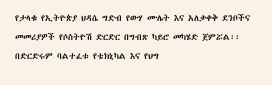የታላቁ የኢትዮጵያ ህዳሴ ግድብ የውሃ ሙሌት እና አለቃቀቅ ደንቦችና መመሪያዎች የሶስትዮሽ ድርድር በግብጽ ካይሮ መካሄድ ጀምሯል፡፡ በድርድሩም ባልተፈቱ የቴክኒካል እና የህግ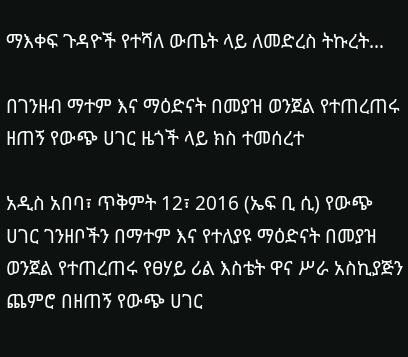ማእቀፍ ጉዳዮች የተሻለ ውጤት ላይ ለመድረስ ትኩረት…

በገንዘብ ማተም እና ማዕድናት በመያዝ ወንጀል የተጠረጠሩ ዘጠኝ የውጭ ሀገር ዜጎች ላይ ክስ ተመሰረተ

አዲስ አበባ፣ ጥቅምት 12፣ 2016 (ኤፍ ቢ ሲ) የውጭ ሀገር ገንዘቦችን በማተም እና የተለያዩ ማዕድናት በመያዝ ወንጀል የተጠረጠሩ የፀሃይ ሪል እስቴት ዋና ሥራ አስኪያጅን ጨምሮ በዘጠኝ የውጭ ሀገር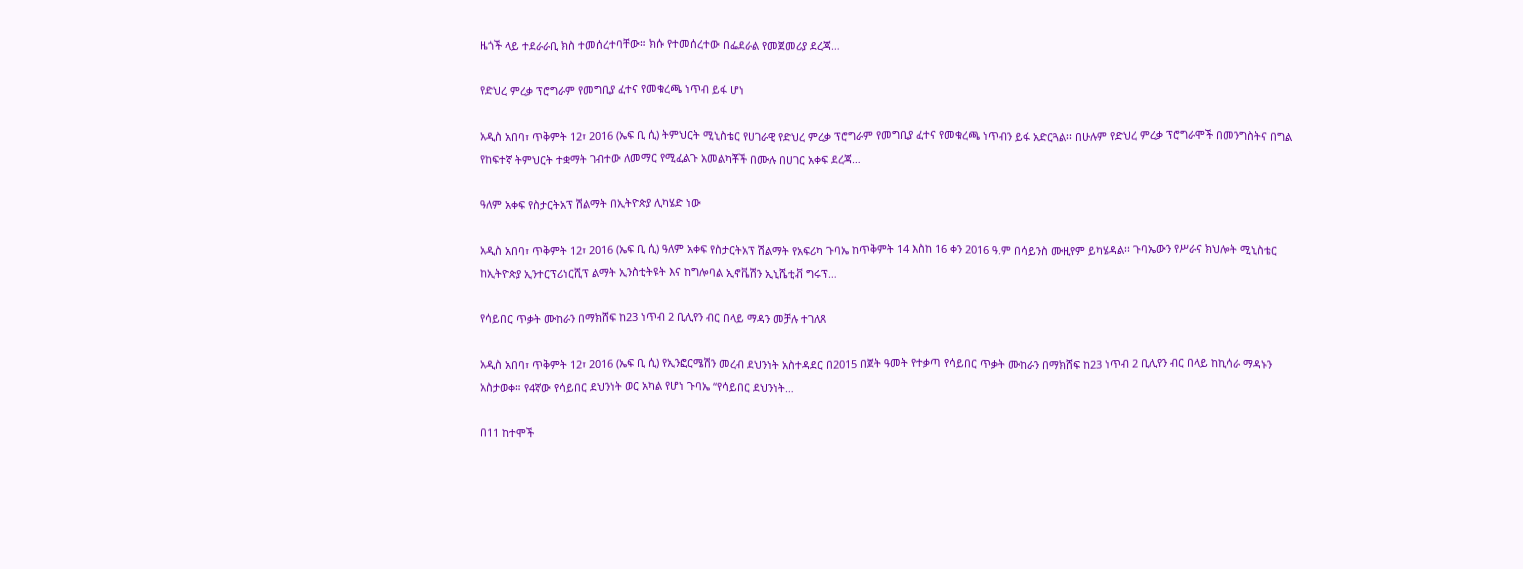ዜጎች ላይ ተደራራቢ ክስ ተመሰረተባቸው። ክሱ የተመሰረተው በፌደራል የመጀመሪያ ደረጃ…

የድህረ ምረቃ ፕሮግራም የመግቢያ ፈተና የመቁረጫ ነጥብ ይፋ ሆነ

አዲስ አበባ፣ ጥቅምት 12፣ 2016 (ኤፍ ቢ ሲ) ትምህርት ሚኒስቴር የሀገራዊ የድህረ ምረቃ ፕሮግራም የመግቢያ ፈተና የመቁረጫ ነጥብን ይፋ አድርጓል፡፡ በሁሉም የድህረ ምረቃ ፕሮግራሞች በመንግስትና በግል የከፍተኛ ትምህርት ተቋማት ገብተው ለመማር የሚፈልጉ አመልካቾች በሙሉ በሀገር አቀፍ ደረጃ…

ዓለም አቀፍ የስታርትአፕ ሽልማት በኢትዮጵያ ሊካሄድ ነው

አዲስ አበባ፣ ጥቅምት 12፣ 2016 (ኤፍ ቢ ሲ) ዓለም አቀፍ የስታርትአፕ ሽልማት የአፍሪካ ጉባኤ ከጥቅምት 14 እስከ 16 ቀን 2016 ዓ.ም በሳይንስ ሙዚየም ይካሄዳል፡፡ ጉባኤውን የሥራና ክህሎት ሚኒስቴር ከኢትዮጵያ ኢንተርፕሪነርሺፕ ልማት ኢንስቲትዩት እና ከግሎባል ኢኖቬሽን ኢኒሼቲቭ ግሩፕ…

የሳይበር ጥቃት ሙከራን በማክሸፍ ከ23 ነጥብ 2 ቢሊየን ብር በላይ ማዳን መቻሉ ተገለጸ

አዲስ አበባ፣ ጥቅምት 12፣ 2016 (ኤፍ ቢ ሲ) የኢንፎርሜሽን መረብ ደህንነት አስተዳደር በ2015 በጀት ዓመት የተቃጣ የሳይበር ጥቃት ሙከራን በማክሸፍ ከ23 ነጥብ 2 ቢሊየን ብር በላይ ከኪሳራ ማዳኑን አስታወቀ። የ4ኛው የሳይበር ደህንነት ወር አካል የሆነ ጉባኤ “የሳይበር ደህንነት…

በ11 ከተሞች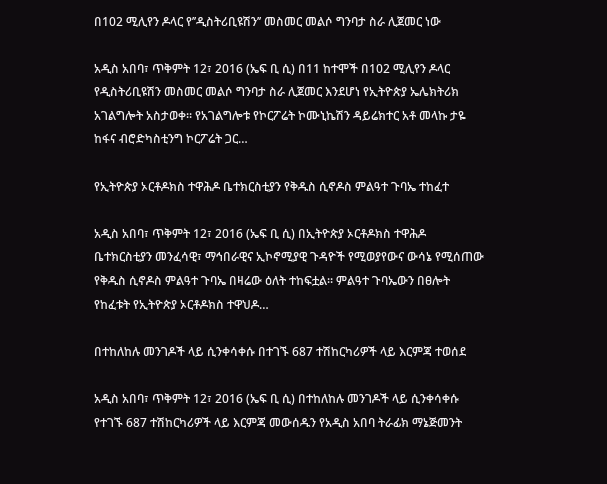በ102 ሚሊየን ዶላር የ’’ዲስትሪቢዩሽን’’ መስመር መልሶ ግንባታ ስራ ሊጀመር ነው

አዲስ አበባ፣ ጥቅምት 12፣ 2016 (ኤፍ ቢ ሲ) በ11 ከተሞች በ102 ሚሊየን ዶላር የዲስትሪቢዩሽን መስመር መልሶ ግንባታ ስራ ሊጀመር እንደሆነ የኢትዮጵያ ኤሌክትሪክ አገልግሎት አስታወቀ፡፡ የአገልግሎቱ የኮርፖሬት ኮሙኒኬሽን ዳይሬክተር አቶ መላኩ ታዬ ከፋና ብሮድካስቲንግ ኮርፖሬት ጋር…

የኢትዮጵያ ኦርቶዶክስ ተዋሕዶ ቤተክርስቲያን የቅዱስ ሲኖዶስ ምልዓተ ጉባኤ ተከፈተ

አዲስ አበባ፣ ጥቅምት 12፣ 2016 (ኤፍ ቢ ሲ) በኢትዮጵያ ኦርቶዶክስ ተዋሕዶ ቤተክርስቲያን መንፈሳዊ፣ ማኅበራዊና ኢኮኖሚያዊ ጉዳዮች የሚወያየውና ውሳኔ የሚሰጠው የቅዱስ ሲኖዶስ ምልዓተ ጉባኤ በዛሬው ዕለት ተከፍቷል፡፡ ምልዓተ ጉባኤውን በፀሎት የከፈቱት የኢትዮጵያ ኦርቶዶክስ ተዋህዶ…

በተከለከሉ መንገዶች ላይ ሲንቀሳቀሱ በተገኙ 687 ተሽከርካሪዎች ላይ እርምጃ ተወሰደ

አዲስ አበባ፣ ጥቅምት 12፣ 2016 (ኤፍ ቢ ሲ) በተከለከሉ መንገዶች ላይ ሲንቀሳቀሱ የተገኙ 687 ተሽከርካሪዎች ላይ እርምጃ መውሰዱን የአዲስ አበባ ትራፊክ ማኔጅመንት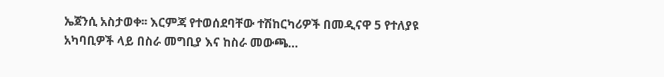ኤጀንሲ አስታወቀ፡፡ እርምጃ የተወሰደባቸው ተሽከርካሪዎች በመዲናዋ 5 የተለያዩ አካባቢዎች ላይ በስራ መግቢያ እና ከስራ መውጫ…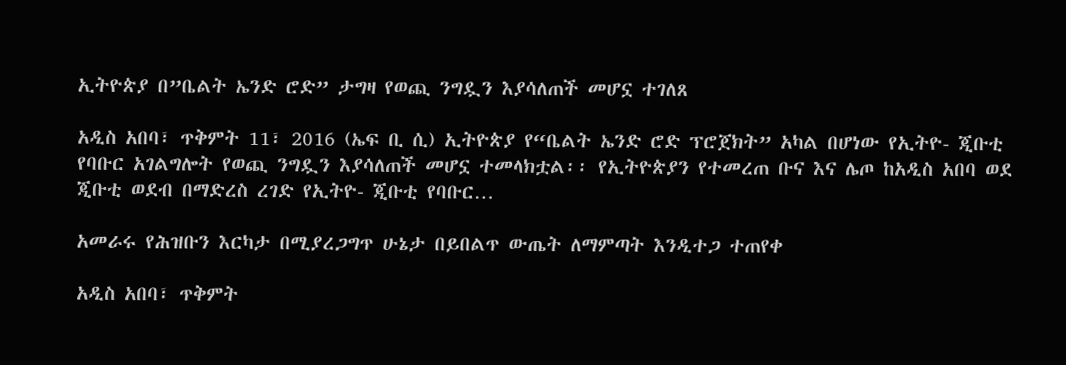ኢትዮጵያ በ”ቤልት ኤንድ ሮድ” ታግዛ የወጪ ንግዷን እያሳለጠች መሆኗ ተገለጸ

አዲስ አበባ፣ ጥቅምት 11፣ 2016 (ኤፍ ቢ ሲ) ኢትዮጵያ የ“ቤልት ኤንድ ሮድ ፕሮጀክት” አካል በሆነው የኢትዮ- ጂቡቲ የባቡር አገልግሎት የወጪ ንግዷን እያሳለጠች መሆኗ ተመላክቷል፡፡ የኢትዮጵያን የተመረጠ ቡና እና ሌጦ ከአዲስ አበባ ወደ ጂቡቲ ወደብ በማድረስ ረገድ የኢትዮ- ጂቡቲ የባቡር…

አመራሩ የሕዝቡን እርካታ በሚያረጋግጥ ሁኔታ በይበልጥ ውጤት ለማምጣት እንዲተጋ ተጠየቀ

አዲስ አበባ፣ ጥቅምት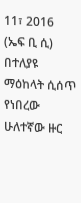11፣ 2016 (ኤፍ ቢ ሲ) በተለያዩ ማዕከላት ሲሰጥ የነበረው ሁለተኛው ዙር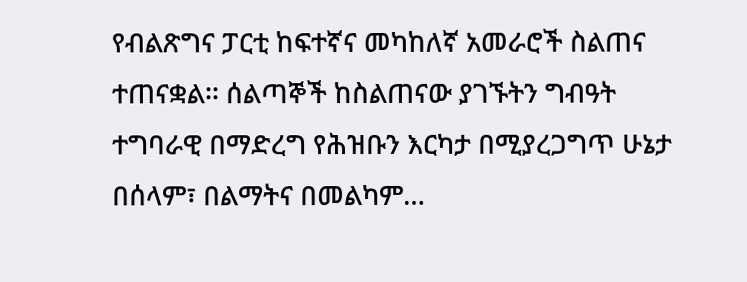የብልጽግና ፓርቲ ከፍተኛና መካከለኛ አመራሮች ስልጠና ተጠናቋል፡፡ ሰልጣኞች ከስልጠናው ያገኙትን ግብዓት ተግባራዊ በማድረግ የሕዝቡን እርካታ በሚያረጋግጥ ሁኔታ በሰላም፣ በልማትና በመልካም…